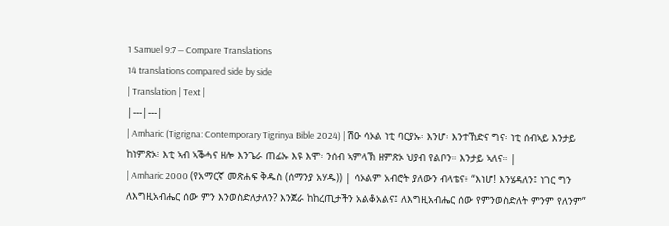1 Samuel 9:7 — Compare Translations
14 translations compared side by side
| Translation | Text |
|---|---|
| Amharic (Tigrigna: Contemporary Tigrinya Bible 2024) | ሽዑ ሳኦል ነቲ ባርያኡ፡ እንሆ፡ እንተኸድና ግና፡ ነቲ ሰብኣይ እንታይ ከነምጽኦ፧ እቲ ኣብ ኣቕሓና ዘሎ እንጌራ ጠፊኡ እዩ እሞ፡ ንሰብ ኣምላኽ ዘምጽኦ ህያብ የልቦን። እንታይ ኣለና። |
| Amharic 2000 (የአማርኛ መጽሐፍ ቅዱስ (ሰማንያ አሃዱ)) | ሳኦልም አብሮት ያለውን ብላቴና፥ “እነሆ! እንሄዳለን፤ ነገር ግን ለእግዚአብሔር ሰው ምን እንወስድለታለን? እንጀራ ከከረጢታችን አልቆአልና፤ ለእግዚአብሔር ሰው የምንወስድለት ምንም የለንም”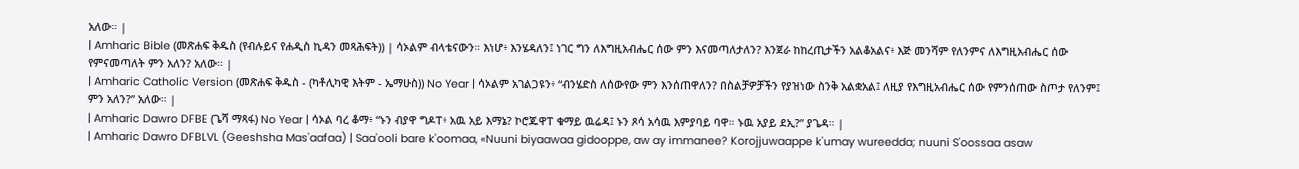አለው። |
| Amharic Bible (መጽሐፍ ቅዱስ (የብሉይና የሐዲስ ኪዳን መጻሕፍት)) | ሳኦልም ብላቴናውን። እነሆ፥ እንሄዳለን፤ ነገር ግን ለእግዚአብሔር ሰው ምን እናመጣለታለን? እንጀራ ከከረጢታችን አልቆአልና፥ እጅ መንሻም የለንምና ለእግዚአብሔር ሰው የምናመጣለት ምን አለን? አለው። |
| Amharic Catholic Version (መጽሐፍ ቅዱስ - (ካቶሊካዊ እትም - ኤማሁስ)) No Year | ሳኦልም አገልጋዩን፥ “ብንሄድስ ለሰውየው ምን እንሰጠዋለን? በስልቻዎቻችን የያዝነው ስንቅ አልቋአል፤ ለዚያ የእግዚአብሔር ሰው የምንሰጠው ስጦታ የለንም፤ ምን አለን?” አለው። |
| Amharic Dawro DFBE (ጌሻ ማጻፋ) No Year | ሳኦል ባረ ቆማ፥ “ኑን ብያዋ ግዶፐ፥ አዉ አይ እማኔ? ኮሮጁዋፐ ቁማይ ዉሬዳ፤ ኑን ጾሳ አሳዉ እምያባይ ባዋ። ኑዉ አያይ ደኢ?” ያጌዳ። |
| Amharic Dawro DFBLVL (Geeshsha Mas'aafaa) | Saa'ooli bare k'oomaa, «Nuuni biyaawaa gidooppe, aw ay immanee? Korojjuwaappe k'umay wureedda; nuuni S'oossaa asaw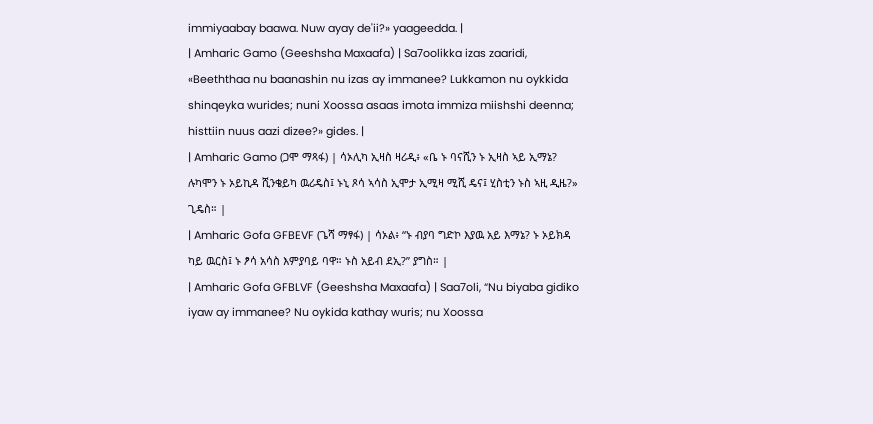immiyaabay baawa. Nuw ayay de'ii?» yaageedda. |
| Amharic Gamo (Geeshsha Maxaafa) | Sa7oolikka izas zaaridi, «Beeththaa nu baanashin nu izas ay immanee? Lukkamon nu oykkida shinqeyka wurides; nuni Xoossa asaas imota immiza miishshi deenna; histtiin nuus aazi dizee?» gides. |
| Amharic Gamo (ጋሞ ማጻፋ) | ሳኦሊካ ኢዛስ ዛሪዲ፥ «ቤ ኑ ባናሺን ኑ ኢዛስ ኣይ ኢማኔ? ሉካሞን ኑ ኦይኪዳ ሺንቄይካ ዉሪዴስ፤ ኑኒ ጾሳ ኣሳስ ኢሞታ ኢሚዛ ሚሺ ዴና፤ ሂስቲን ኑስ ኣዚ ዲዜ?» ጊዴስ። |
| Amharic Gofa GFBEVF (ጌሻ ማፃፋ) | ሳኦል፥ “ኑ ብያባ ግድኮ እያዉ አይ እማኔ? ኑ ኦይክዳ ካይ ዉርስ፤ ኑ ፆሳ አሳስ እምያባይ ባዋ። ኑስ አይብ ደኢ?” ያግስ። |
| Amharic Gofa GFBLVF (Geeshsha Maxaafa) | Saa7oli, “Nu biyaba gidiko iyaw ay immanee? Nu oykida kathay wuris; nu Xoossa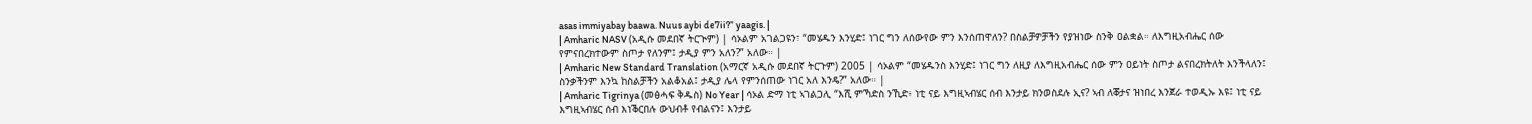asas immiyabay baawa. Nuus aybi de7ii?” yaagis. |
| Amharic NASV (አዲሱ መደበኛ ትርጒም) | ሳኦልም አገልጋዩን፣ “መሄዱን እንሂድ፤ ነገር ግን ለሰውየው ምን እንሰጠዋለን? በስልቻዎቻችን የያዝነው ስንቅ ዐልቋል። ለእግዚአብሔር ሰው የምናበረክተውም ስጦታ የለንም፤ ታዲያ ምን አለን?” አለው። |
| Amharic New Standard Translation (አማርኛ አዲሱ መደበኛ ትርጉም) 2005 | ሳኦልም “መሄዱንስ እንሂድ፤ ነገር ግን ለዚያ ለእግዚአብሔር ሰው ምን ዐይነት ስጦታ ልናበረክትለት እንችላለን፤ ስንቃችንም እንኳ ከስልቻችን አልቆአል፤ ታዲያ ሌላ የምንሰጠው ነገር አለ እንዴ?” አለው። |
| Amharic Tigrinya (መፅሓፍ ቅዱስ) No Year | ሳኦል ድማ ነቲ ኣገልጋሊ “እሺ ምኻድስ ንኺድ፥ ነቲ ናይ እግዚኣብሄር ሰብ እንታይ ክንወስደሉ ኢና? ኣብ ለቖታና ዝነበረ እንጀራ ተወዲኡ እዩ፤ ነቲ ናይ እግዚኣብሄር ሰብ እነቕርበሉ ውህብቶ የብልናን፤ እንታይ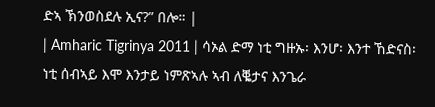ድኣ ኽንወስደሉ ኢና?” በሎ። |
| Amharic Tigrinya 2011 | ሳኦል ድማ ነቲ ግዙኡ፡ እንሆ፡ እንተ ኸድናስ፡ ነቲ ሰብኣይ እሞ እንታይ ነምጽኣሉ ኣብ ለቘታና እንጌራ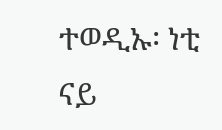ተወዲኡ፡ ነቲ ናይ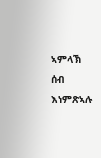ኣምላኽ ሰብ እነምጽኣሉ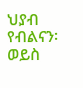ህያብ የብልናን፡ ወይስ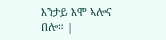እንታይ እሞ ኣሎና በሎ። |